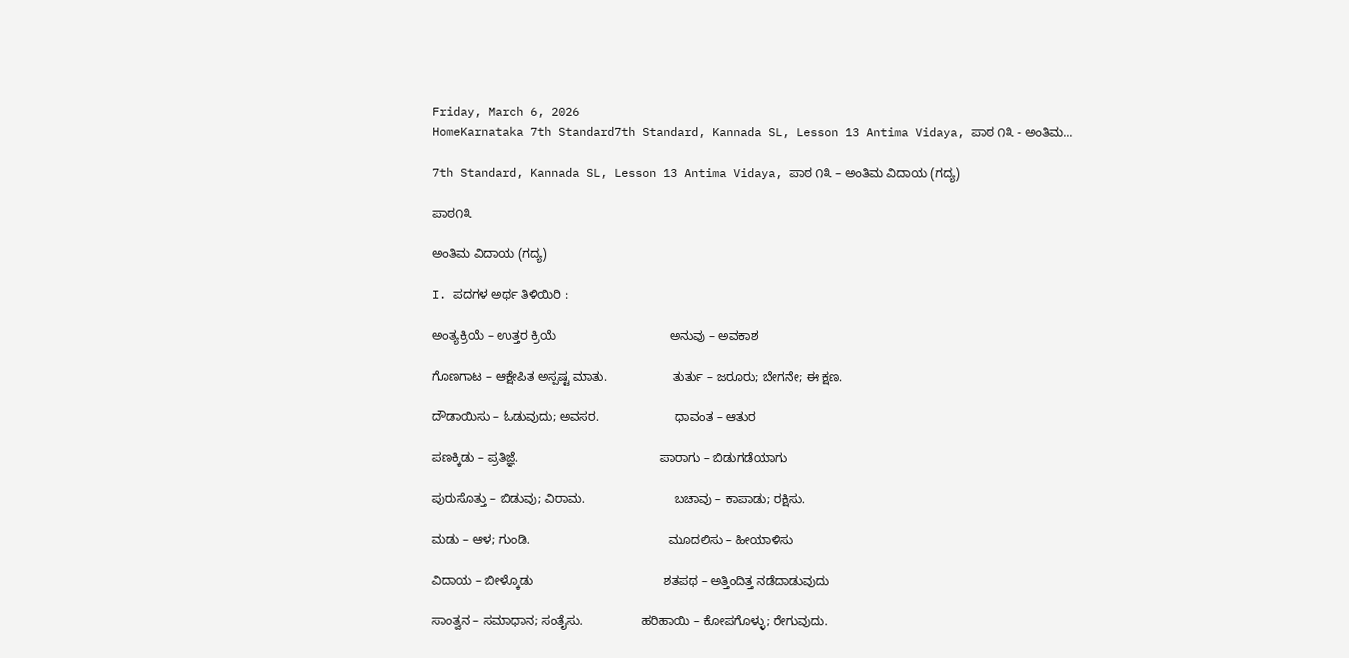Friday, March 6, 2026
HomeKarnataka 7th Standard7th Standard, Kannada SL, Lesson 13 Antima Vidaya, ಪಾಠ ೧೩ - ಅಂತಿಮ...

7th Standard, Kannada SL, Lesson 13 Antima Vidaya, ಪಾಠ ೧೩ – ಅಂತಿಮ ವಿದಾಯ (ಗದ್ಯ)

ಪಾಠ೧೩

ಅಂತಿಮ ವಿದಾಯ (ಗದ್ಯ)

I. ಪದಗಳ ಅರ್ಥ ತಿಳಿಯಿರಿ :

ಅಂತ್ಯಕ್ರಿಯೆ – ಉತ್ತರ ಕ್ರಿಯೆ                                 ಅನುವು – ಅವಕಾಶ

ಗೊಣಗಾಟ – ಆಕ್ಷೇಪಿತ ಅಸ್ಪಷ್ಟ ಮಾತು.                   ತುರ್ತು – ಜರೂರು; ಬೇಗನೇ; ಈ ಕ್ಷಣ.

ದೌಡಾಯಿಸು – ಓಡುವುದು; ಅವಸರ.                      ಧಾವಂತ – ಆತುರ

ಪಣಕ್ಕಿಡು – ಪ್ರತಿಜ್ಞೆ.                                         ಪಾರಾಗು – ಬಿಡುಗಡೆಯಾಗು

ಪುರುಸೊತ್ತು – ಬಿಡುವು; ವಿರಾಮ.                          ಬಚಾವು – ಕಾಪಾಡು; ರಕ್ಷಿಸು.

ಮಡು – ಆಳ; ಗುಂಡಿ.                                        ಮೂದಲಿಸು – ಹೀಯಾಳಿಸು

ವಿದಾಯ – ಬೀಳ್ಕೊಡು                                      ಶತಪಥ – ಅತ್ತಿಂದಿತ್ತ ನಡೆದಾಡುವುದು

ಸಾಂತ್ವನ – ಸಮಾಧಾನ; ಸಂತೈಸು.                 ಹರಿಹಾಯಿ – ಕೋಪಗೊಳ್ಳು; ರೇಗುವುದು.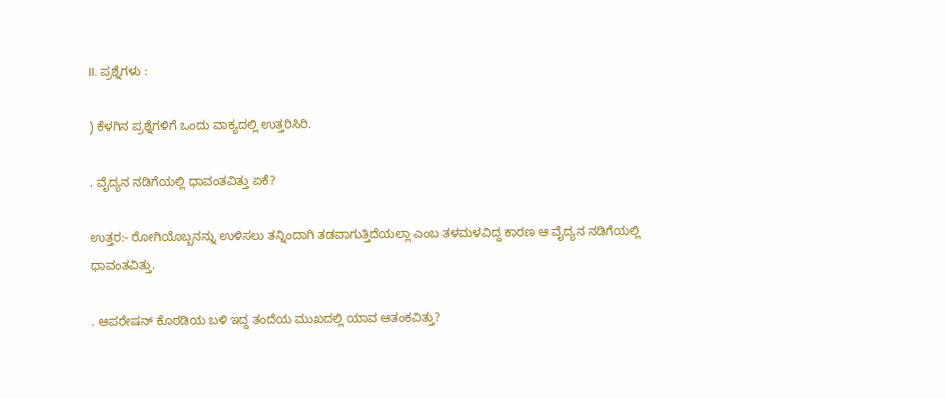II. ಪ್ರಶ್ನೆಗಳು :

) ಕೆಳಗಿನ ಪ್ರಶ್ನೆಗಳಿಗೆ ಒಂದು ವಾಕ್ಯದಲ್ಲಿ ಉತ್ತರಿಸಿರಿ.

. ವೈದ್ಯನ ನಡಿಗೆಯಲ್ಲಿ ಧಾವಂತವಿತ್ತು ಏಕೆ?

ಉತ್ತರ:- ರೋಗಿಯೊಬ್ಬನನ್ನು ಉಳಿಸಲು ತನ್ನಿಂದಾಗಿ ತಡವಾಗುತ್ತಿದೆಯಲ್ಲಾ ಎಂಬ ತಳಮಳವಿದ್ದ ಕಾರಣ ಆ ವೈದ್ಯನ ನಡಿಗೆಯಲ್ಲಿ ಧಾವಂತವಿತ್ತು.

. ಆಪರೇಷನ್ ಕೊಠಡಿಯ ಬಳಿ ಇದ್ದ ತಂದೆಯ ಮುಖದಲ್ಲಿ ಯಾವ ಆತಂಕವಿತ್ತು?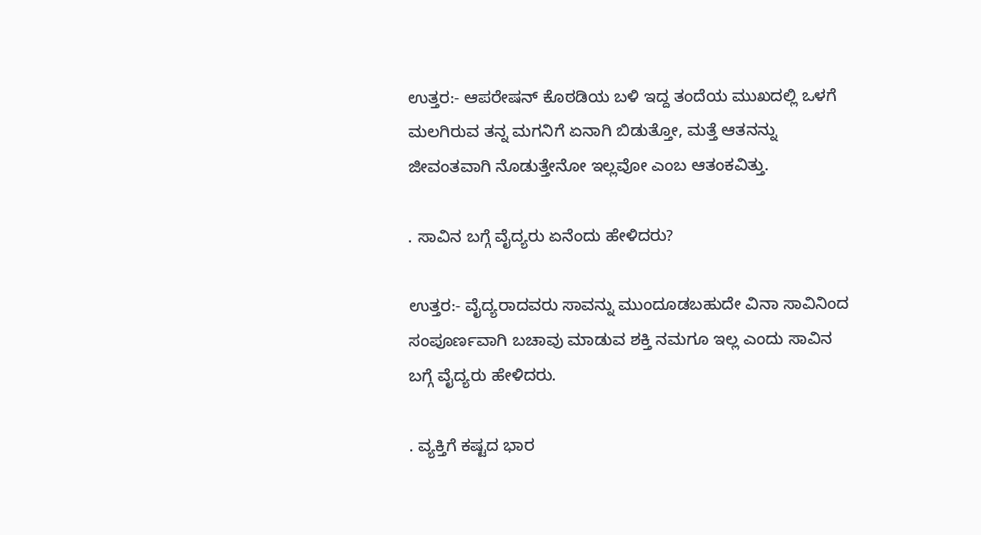ಉತ್ತರ:- ಆಪರೇಷನ್ ಕೊಠಡಿಯ ಬಳಿ ಇದ್ದ ತಂದೆಯ ಮುಖದಲ್ಲಿ ಒಳಗೆ ಮಲಗಿರುವ ತನ್ನ ಮಗನಿಗೆ ಏನಾಗಿ ಬಿಡುತ್ತೋ, ಮತ್ತೆ ಆತನನ್ನು ಜೀವಂತವಾಗಿ ನೊಡುತ್ತೇನೋ ಇಲ್ಲವೋ ಎಂಬ ಆತಂಕವಿತ್ತು.

. ಸಾವಿನ ಬಗ್ಗೆ ವೈದ್ಯರು ಏನೆಂದು ಹೇಳಿದರು?

ಉತ್ತರ:- ವೈದ್ಯರಾದವರು ಸಾವನ್ನು ಮುಂದೂಡಬಹುದೇ ವಿನಾ ಸಾವಿನಿಂದ ಸಂಪೂರ್ಣವಾಗಿ ಬಚಾವು ಮಾಡುವ ಶಕ್ತಿ ನಮಗೂ ಇಲ್ಲ ಎಂದು ಸಾವಿನ ಬಗ್ಗೆ ವೈದ್ಯರು ಹೇಳಿದರು.

. ವ್ಯಕ್ತಿಗೆ ಕಷ್ಟದ ಭಾರ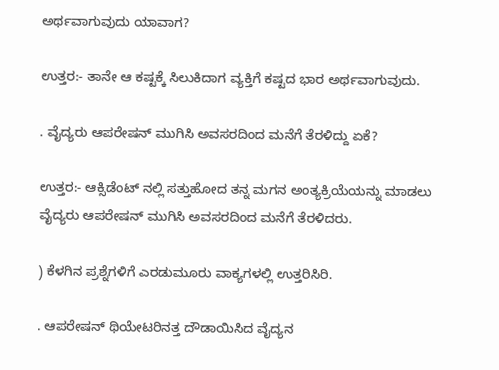ಅರ್ಥವಾಗುವುದು ಯಾವಾಗ?

ಉತ್ತರ:- ತಾನೇ ಆ ಕಷ್ಟಕ್ಕೆ ಸಿಲುಕಿದಾಗ ವ್ಯಕ್ತಿಗೆ ಕಷ್ಟದ ಭಾರ ಅರ್ಥವಾಗುವುದು.

. ವೈದ್ಯರು ಆಪರೇಷನ್ ಮುಗಿಸಿ ಅವಸರದಿಂದ ಮನೆಗೆ ತೆರಳಿದ್ದು ಏಕೆ?

ಉತ್ತರ:- ಆಕ್ಸಿಡೆಂಟ್ ನಲ್ಲಿ ಸತ್ತುಹೋದ ತನ್ನ ಮಗನ ಅಂತ್ಯಕ್ರಿಯೆಯನ್ನು ಮಾಡಲು ವೈದ್ಯರು ಆಪರೇಷನ್ ಮುಗಿಸಿ ಅವಸರದಿಂದ ಮನೆಗೆ ತೆರಳಿದರು.

) ಕೆಳಗಿನ ಪ್ರಶ್ನೆಗಳಿಗೆ ಎರಡುಮೂರು ವಾಕ್ಯಗಳಲ್ಲಿ ಉತ್ತರಿಸಿರಿ.

. ಆಪರೇಷನ್ ಥಿಯೇಟರಿನತ್ತ ದೌಡಾಯಿಸಿದ ವೈದ್ಯನ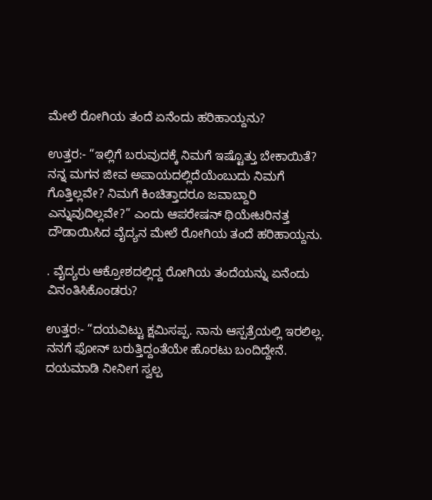ಮೇಲೆ ರೋಗಿಯ ತಂದೆ ಏನೆಂದು ಹರಿಹಾಯ್ದನು?

ಉತ್ತರ:- “ಇಲ್ಲಿಗೆ ಬರುವುದಕ್ಕೆ ನಿಮಗೆ ಇಷ್ಟೊತ್ತು ಬೇಕಾಯಿತೆ? ನನ್ನ ಮಗನ ಜೀವ ಅಪಾಯದಲ್ಲಿದೆಯೆಂಬುದು ನಿಮಗೆ ಗೊತ್ತಿಲ್ಲವೇ? ನಿಮಗೆ ಕಿಂಚಿತ್ತಾದರೂ ಜವಾಬ್ದಾರಿ ಎನ್ನುವುದಿಲ್ಲವೇ?” ಎಂದು ಆಪರೇಷನ್ ಥಿಯೇಟರಿನತ್ತ ದೌಡಾಯಿಸಿದ ವೈದ್ಯನ ಮೇಲೆ ರೋಗಿಯ ತಂದೆ ಹರಿಹಾಯ್ದನು.

. ವೈದ್ಯರು ಆಕ್ರೋಶದಲ್ಲಿದ್ದ ರೋಗಿಯ ತಂದೆಯನ್ನು ಏನೆಂದು ವಿನಂತಿಸಿಕೊಂಡರು?

ಉತ್ತರ:- “ದಯವಿಟ್ಟು ಕ್ಷಮಿಸಪ್ಪ. ನಾನು ಆಸ್ಪತ್ರೆಯಲ್ಲಿ ಇರಲಿಲ್ಲ. ನನಗೆ ಫೋನ್ ಬರುತ್ತಿದ್ದಂತೆಯೇ ಹೊರಟು ಬಂದಿದ್ದೇನೆ. ದಯಮಾಡಿ ನೀನೀಗ ಸ್ವಲ್ಪ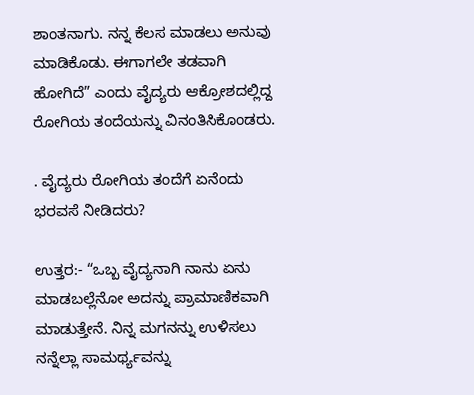ಶಾಂತನಾಗು. ನನ್ನ ಕೆಲಸ ಮಾಡಲು ಅನುವು ಮಾಡಿಕೊಡು. ಈಗಾಗಲೇ ತಡವಾಗಿ ಹೋಗಿದೆ” ಎಂದು ವೈದ್ಯರು ಆಕ್ರೋಶದಲ್ಲಿದ್ದ ರೋಗಿಯ ತಂದೆಯನ್ನು ವಿನಂತಿಸಿಕೊಂಡರು.

. ವೈದ್ಯರು ರೋಗಿಯ ತಂದೆಗೆ ಏನೆಂದು ಭರವಸೆ ನೀಡಿದರು?

ಉತ್ತರ:- “ಒಬ್ಬ ವೈದ್ಯನಾಗಿ ನಾನು ಏನು ಮಾಡಬಲ್ಲೆನೋ ಅದನ್ನು ಪ್ರಾಮಾಣಿಕವಾಗಿ ಮಾಡುತ್ತೇನೆ. ನಿನ್ನ ಮಗನನ್ನು ಉಳಿಸಲು ನನ್ನೆಲ್ಲಾ ಸಾಮರ್ಥ್ಯವನ್ನು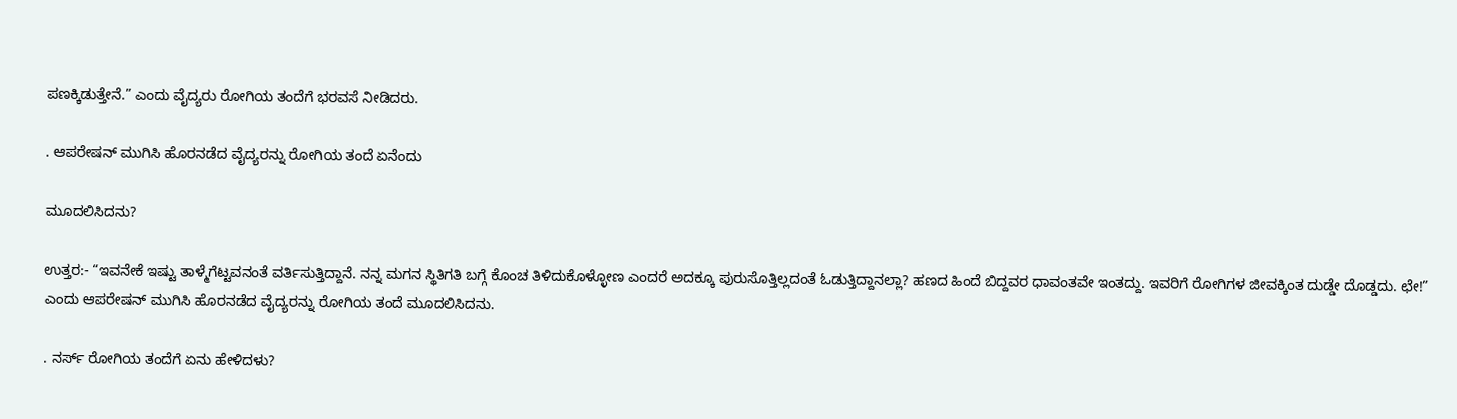ಪಣಕ್ಕಿಡುತ್ತೇನೆ.” ಎಂದು ವೈದ್ಯರು ರೋಗಿಯ ತಂದೆಗೆ ಭರವಸೆ ನೀಡಿದರು.

. ಆಪರೇಷನ್ ಮುಗಿಸಿ ಹೊರನಡೆದ ವೈದ್ಯರನ್ನು ರೋಗಿಯ ತಂದೆ ಏನೆಂದು

ಮೂದಲಿಸಿದನು?

ಉತ್ತರ:- “ಇವನೇಕೆ ಇಷ್ಟು ತಾಳ್ಮೆಗೆಟ್ಟವನಂತೆ ವರ್ತಿಸುತ್ತಿದ್ದಾನೆ. ನನ್ನ ಮಗನ ಸ್ಥಿತಿಗತಿ ಬಗ್ಗೆ ಕೊಂಚ ತಿಳಿದುಕೊಳ್ಳೋಣ ಎಂದರೆ ಅದಕ್ಕೂ ಪುರುಸೊತ್ತಿಲ್ಲದಂತೆ ಓಡುತ್ತಿದ್ದಾನಲ್ಲಾ? ಹಣದ ಹಿಂದೆ ಬಿದ್ದವರ ಧಾವಂತವೇ ಇಂತದ್ದು. ಇವರಿಗೆ ರೋಗಿಗಳ ಜೀವಕ್ಕಿಂತ ದುಡ್ಡೇ ದೊಡ್ಡದು. ಛೇ!” ಎಂದು ಆಪರೇಷನ್ ಮುಗಿಸಿ ಹೊರನಡೆದ ವೈದ್ಯರನ್ನು ರೋಗಿಯ ತಂದೆ ಮೂದಲಿಸಿದನು.

. ನರ್ಸ್ ರೋಗಿಯ ತಂದೆಗೆ ಏನು ಹೇಳಿದಳು?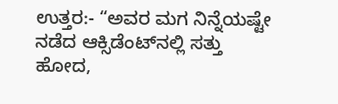ಉತ್ತರ:- “ಅವರ ಮಗ ನಿನ್ನೆಯಷ್ಟೇ ನಡೆದ ಆಕ್ಸಿಡೆಂಟ್‌ನಲ್ಲಿ ಸತ್ತು ಹೋದ,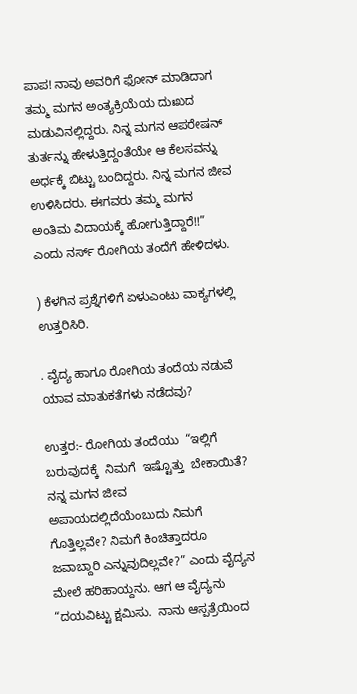ಪಾಪ! ನಾವು ಅವರಿಗೆ ಫೋನ್ ಮಾಡಿದಾಗ ತಮ್ಮ ಮಗನ ಅಂತ್ಯಕ್ರಿಯೆಯ ದುಃಖದ ಮಡುವಿನಲ್ಲಿದ್ದರು. ನಿನ್ನ ಮಗನ ಆಪರೇಷನ್ ತುರ್ತನ್ನು ಹೇಳುತ್ತಿದ್ದಂತೆಯೇ ಆ ಕೆಲಸವನ್ನು ಅರ್ಧಕ್ಕೆ ಬಿಟ್ಟು ಬಂದಿದ್ದರು. ನಿನ್ನ ಮಗನ ಜೀವ ಉಳಿಸಿದರು. ಈಗವರು ತಮ್ಮ ಮಗನ ಅಂತಿಮ ವಿದಾಯಕ್ಕೆ ಹೋಗುತ್ತಿದ್ದಾರೆ!!” ಎಂದು ನರ್ಸ್ ರೋಗಿಯ ತಂದೆಗೆ ಹೇಳಿದಳು.

) ಕೆಳಗಿನ ಪ್ರಶ್ನೆಗಳಿಗೆ ಏಳುಎಂಟು ವಾಕ್ಯಗಳಲ್ಲಿ ಉತ್ತರಿಸಿರಿ.

. ವೈದ್ಯ ಹಾಗೂ ರೋಗಿಯ ತಂದೆಯ ನಡುವೆ ಯಾವ ಮಾತುಕತೆಗಳು ನಡೆದವು?

ಉತ್ತರ:- ರೋಗಿಯ ತಂದೆಯು  “ಇಲ್ಲಿಗೆ  ಬರುವುದಕ್ಕೆ  ನಿಮಗೆ  ಇಷ್ಟೊತ್ತು  ಬೇಕಾಯಿತೆ? ನನ್ನ ಮಗನ ಜೀವ  ಅಪಾಯದಲ್ಲಿದೆಯೆಂಬುದು ನಿಮಗೆ ಗೊತ್ತಿಲ್ಲವೇ? ನಿಮಗೆ ಕಿಂಚಿತ್ತಾದರೂ ಜವಾಬ್ದಾರಿ ಎನ್ನುವುದಿಲ್ಲವೇ?” ಎಂದು ವೈದ್ಯನ ಮೇಲೆ ಹರಿಹಾಯ್ದನು. ಆಗ ಆ ವೈದ್ಯನು “ದಯವಿಟ್ಟು ಕ್ಷಮಿಸು.  ನಾನು ಆಸ್ಪತ್ರೆಯಿಂದ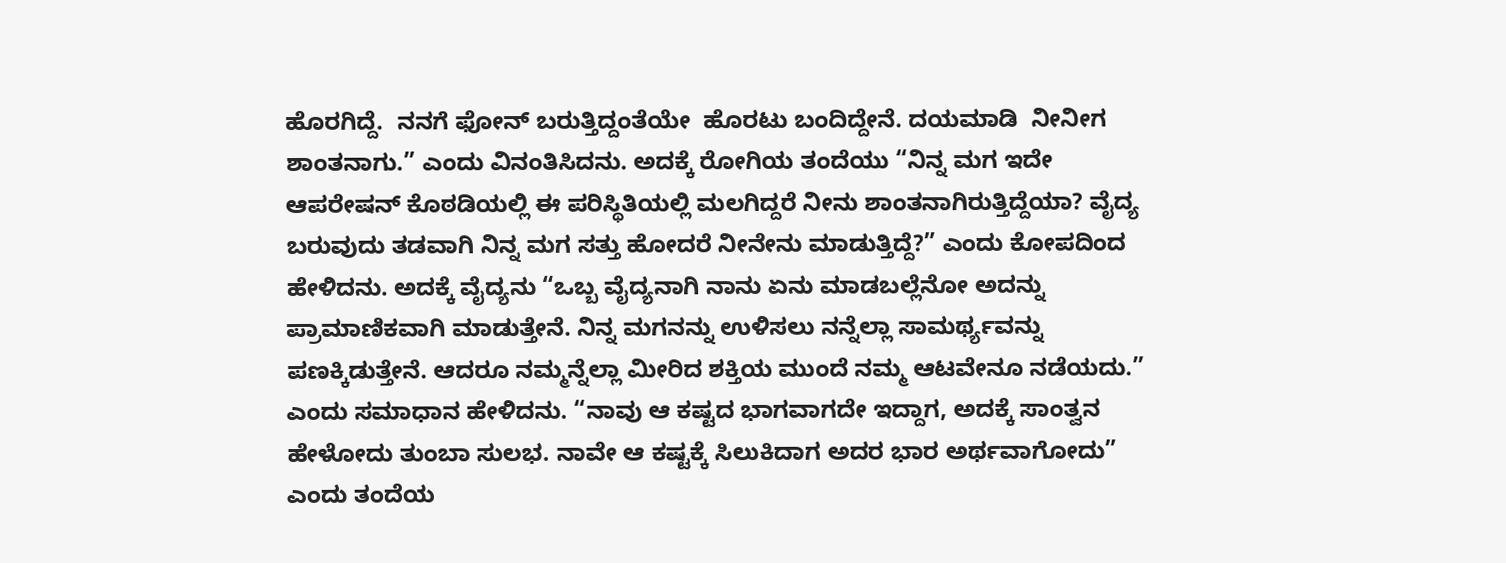ಹೊರಗಿದ್ದೆ.  ನನಗೆ ಫೋನ್ ಬರುತ್ತಿದ್ದಂತೆಯೇ  ಹೊರಟು ಬಂದಿದ್ದೇನೆ. ದಯಮಾಡಿ  ನೀನೀಗ ಶಾಂತನಾಗು.” ಎಂದು ವಿನಂತಿಸಿದನು. ಅದಕ್ಕೆ ರೋಗಿಯ ತಂದೆಯು “ನಿನ್ನ ಮಗ ಇದೇ ಆಪರೇಷನ್ ಕೊಠಡಿಯಲ್ಲಿ ಈ ಪರಿಸ್ಥಿತಿಯಲ್ಲಿ ಮಲಗಿದ್ದರೆ ನೀನು ಶಾಂತನಾಗಿರುತ್ತಿದ್ದೆಯಾ? ವೈದ್ಯ ಬರುವುದು ತಡವಾಗಿ ನಿನ್ನ ಮಗ ಸತ್ತು ಹೋದರೆ ನೀನೇನು ಮಾಡುತ್ತಿದ್ದೆ?” ಎಂದು ಕೋಪದಿಂದ ಹೇಳಿದನು. ಅದಕ್ಕೆ ವೈದ್ಯನು “ಒಬ್ಬ ವೈದ್ಯನಾಗಿ ನಾನು ಏನು ಮಾಡಬಲ್ಲೆನೋ ಅದನ್ನು ಪ್ರಾಮಾಣಿಕವಾಗಿ ಮಾಡುತ್ತೇನೆ. ನಿನ್ನ ಮಗನನ್ನು ಉಳಿಸಲು ನನ್ನೆಲ್ಲಾ ಸಾಮರ್ಥ್ಯವನ್ನು ಪಣಕ್ಕಿಡುತ್ತೇನೆ. ಆದರೂ ನಮ್ಮನ್ನೆಲ್ಲಾ ಮೀರಿದ ಶಕ್ತಿಯ ಮುಂದೆ ನಮ್ಮ ಆಟವೇನೂ ನಡೆಯದು.” ಎಂದು ಸಮಾಧಾನ ಹೇಳಿದನು. “ನಾವು ಆ ಕಷ್ಟದ ಭಾಗವಾಗದೇ ಇದ್ದಾಗ, ಅದಕ್ಕೆ ಸಾಂತ್ವನ ಹೇಳೋದು ತುಂಬಾ ಸುಲಭ. ನಾವೇ ಆ ಕಷ್ಟಕ್ಕೆ ಸಿಲುಕಿದಾಗ ಅದರ ಭಾರ ಅರ್ಥವಾಗೋದು” ಎಂದು ತಂದೆಯ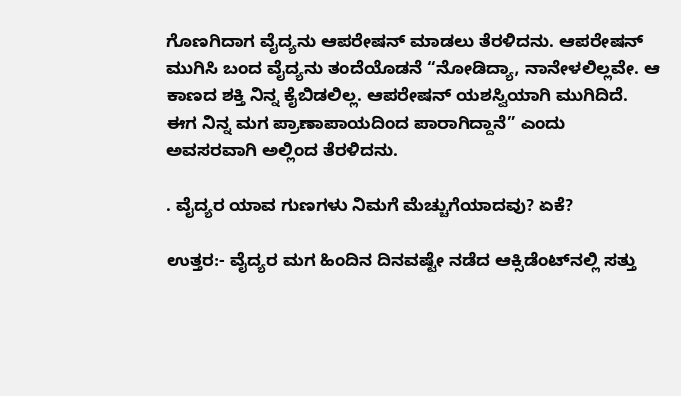ಗೊಣಗಿದಾಗ ವೈದ್ಯನು ಆಪರೇಷನ್ ಮಾಡಲು ತೆರಳಿದನು. ಆಪರೇಷನ್ ಮುಗಿಸಿ ಬಂದ ವೈದ್ಯನು ತಂದೆಯೊಡನೆ “ನೋಡಿದ್ಯಾ, ನಾನೇಳಲಿಲ್ಲವೇ. ಆ ಕಾಣದ ಶಕ್ತಿ ನಿನ್ನ ಕೈಬಿಡಲಿಲ್ಲ. ಆಪರೇಷನ್ ಯಶಸ್ವಿಯಾಗಿ ಮುಗಿದಿದೆ. ಈಗ ನಿನ್ನ ಮಗ ಪ್ರಾಣಾಪಾಯದಿಂದ ಪಾರಾಗಿದ್ದಾನೆ” ಎಂದು ಅವಸರವಾಗಿ ಅಲ್ಲಿಂದ ತೆರಳಿದನು.

. ವೈದ್ಯರ ಯಾವ ಗುಣಗಳು ನಿಮಗೆ ಮೆಚ್ಚುಗೆಯಾದವು? ಏಕೆ?

ಉತ್ತರ:- ವೈದ್ಯರ ಮಗ ಹಿಂದಿನ ದಿನವಷ್ಟೇ ನಡೆದ ಆಕ್ಸಿಡೆಂಟ್‌ನಲ್ಲಿ ಸತ್ತು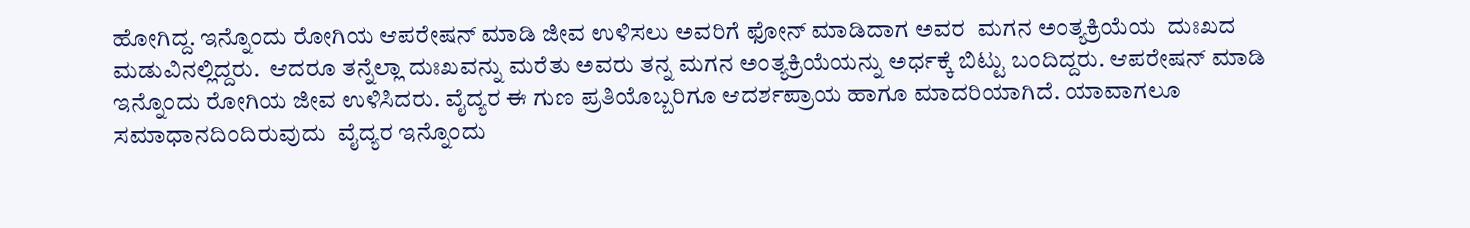ಹೋಗಿದ್ದ. ಇನ್ನೊಂದು ರೋಗಿಯ ಆಪರೇಷನ್ ಮಾಡಿ ಜೀವ ಉಳಿಸಲು ಅವರಿಗೆ ಫೋನ್ ಮಾಡಿದಾಗ ಅವರ  ಮಗನ ಅಂತ್ಯಕ್ರಿಯೆಯ  ದುಃಖದ  ಮಡುವಿನಲ್ಲಿದ್ದರು.  ಆದರೂ ತನ್ನೆಲ್ಲಾ ದುಃಖವನ್ನು ಮರೆತು ಅವರು ತನ್ನ ಮಗನ ಅಂತ್ಯಕ್ರಿಯೆಯನ್ನು ಅರ್ಧಕ್ಕೆ ಬಿಟ್ಟು ಬಂದಿದ್ದರು. ಆಪರೇಷನ್ ಮಾಡಿ ಇನ್ನೊಂದು ರೋಗಿಯ ಜೀವ ಉಳಿಸಿದರು. ವೈದ್ಯರ ಈ ಗುಣ ಪ್ರತಿಯೊಬ್ಬರಿಗೂ ಆದರ್ಶಪ್ರಾಯ ಹಾಗೂ ಮಾದರಿಯಾಗಿದೆ. ಯಾವಾಗಲೂ  ಸಮಾಧಾನದಿಂದಿರುವುದು  ವೈದ್ಯರ ಇನ್ನೊಂದು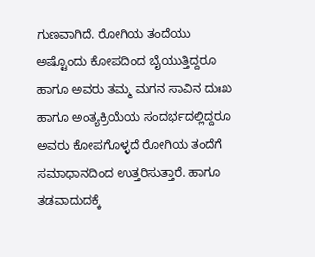ಗುಣವಾಗಿದೆ. ರೋಗಿಯ ತಂದೆಯು ಅಷ್ಟೊಂದು ಕೋಪದಿಂದ ಬೈಯುತ್ತಿದ್ದರೂ ಹಾಗೂ ಅವರು ತಮ್ಮ ಮಗನ ಸಾವಿನ ದುಃಖ ಹಾಗೂ ಅಂತ್ಯಕ್ರಿಯೆಯ ಸಂದರ್ಭದಲ್ಲಿದ್ದರೂ ಅವರು ಕೋಪಗೊಳ್ಳದೆ ರೋಗಿಯ ತಂದೆಗೆ ಸಮಾಧಾನದಿಂದ ಉತ್ತರಿಸುತ್ತಾರೆ. ಹಾಗೂ ತಡವಾದುದಕ್ಕೆ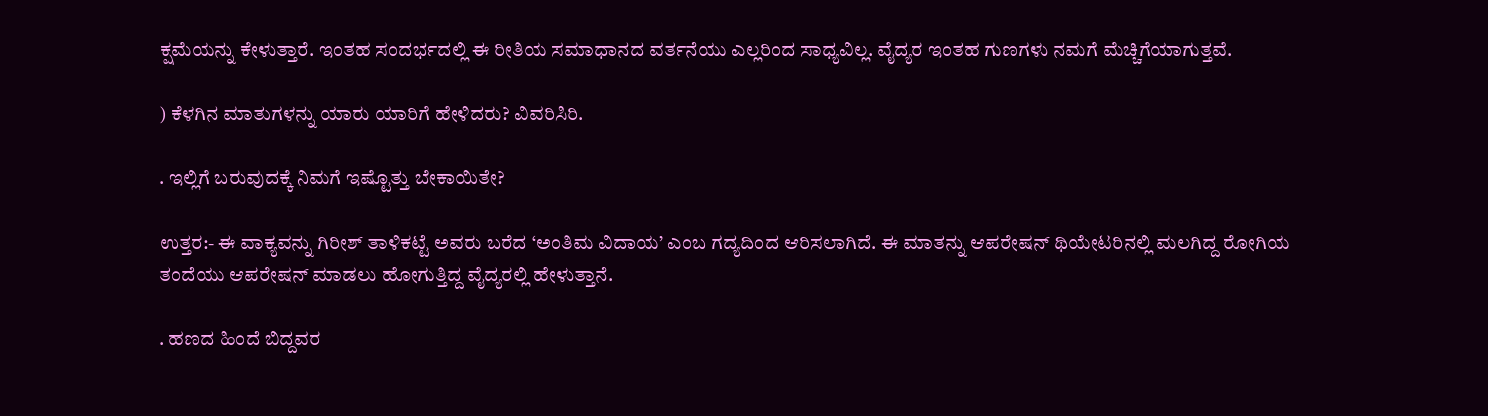ಕ್ಷಮೆಯನ್ನು ಕೇಳುತ್ತಾರೆ. ಇಂತಹ ಸಂದರ್ಭದಲ್ಲಿ ಈ ರೀತಿಯ ಸಮಾಧಾನದ ವರ್ತನೆಯು ಎಲ್ಲರಿಂದ ಸಾಧ್ಯವಿಲ್ಲ. ವೈದ್ಯರ ಇಂತಹ ಗುಣಗಳು ನಮಗೆ ಮೆಚ್ಚಿಗೆಯಾಗುತ್ತವೆ.

) ಕೆಳಗಿನ ಮಾತುಗಳನ್ನು ಯಾರು ಯಾರಿಗೆ ಹೇಳಿದರು? ವಿವರಿಸಿರಿ.

. ಇಲ್ಲಿಗೆ ಬರುವುದಕ್ಕೆ ನಿಮಗೆ ಇಷ್ಟೊತ್ತು ಬೇಕಾಯಿತೇ?

ಉತ್ತರ:- ಈ ವಾಕ್ಯವನ್ನು ಗಿರೀಶ್ ತಾಳಿಕಟ್ಟೆ ಅವರು ಬರೆದ ‘ಅಂತಿಮ ವಿದಾಯ’ ಎಂಬ ಗದ್ಯದಿಂದ ಆರಿಸಲಾಗಿದೆ. ಈ ಮಾತನ್ನು ಆಪರೇಷನ್ ಥಿಯೇಟರಿನಲ್ಲಿ ಮಲಗಿದ್ದ ರೋಗಿಯ ತಂದೆಯು ಆಪರೇಷನ್ ಮಾಡಲು ಹೋಗುತ್ತಿದ್ದ ವೈದ್ಯರಲ್ಲಿ ಹೇಳುತ್ತಾನೆ.

. ಹಣದ ಹಿಂದೆ ಬಿದ್ದವರ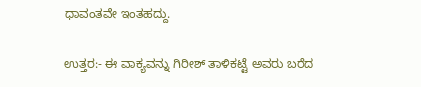ಧಾವಂತವೇ ಇಂತಹದ್ದು.

ಉತ್ತರ:- ಈ ವಾಕ್ಯವನ್ನು ಗಿರೀಶ್ ತಾಳಿಕಟ್ಟೆ ಅವರು ಬರೆದ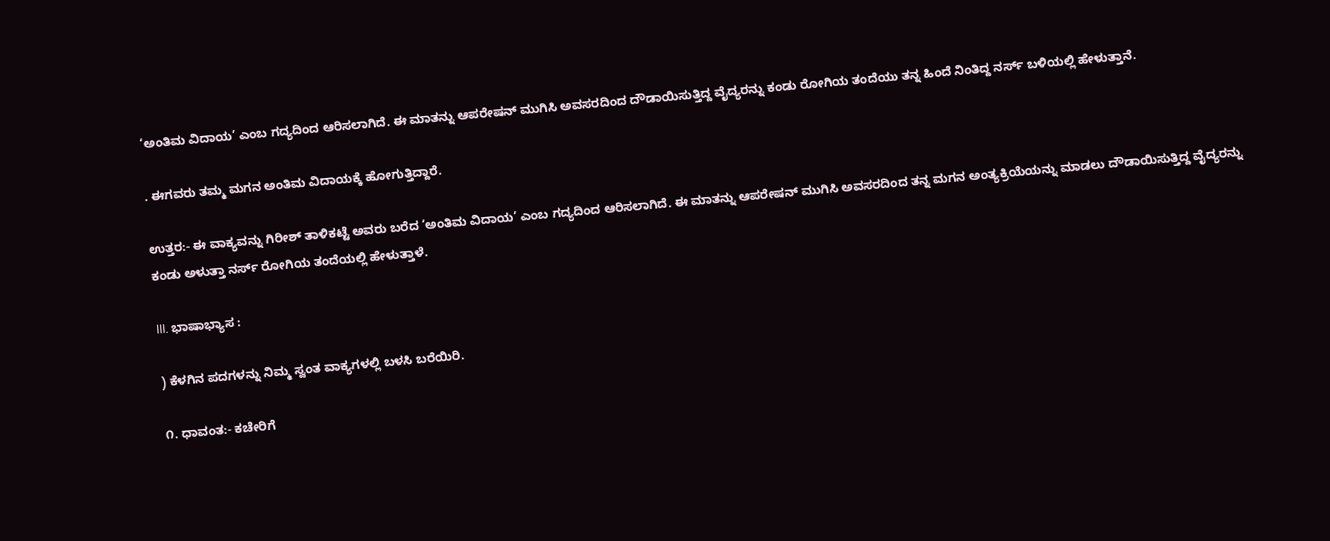‘ಅಂತಿಮ ವಿದಾಯ’ ಎಂಬ ಗದ್ಯದಿಂದ ಆರಿಸಲಾಗಿದೆ. ಈ ಮಾತನ್ನು ಆಪರೇಷನ್ ಮುಗಿಸಿ ಅವಸರದಿಂದ ದೌಡಾಯಿಸುತ್ತಿದ್ದ ವೈದ್ಯರನ್ನು ಕಂಡು ರೋಗಿಯ ತಂದೆಯು ತನ್ನ ಹಿಂದೆ ನಿಂತಿದ್ದ ನರ್ಸ್ ಬಳಿಯಲ್ಲಿ ಹೇಳುತ್ತಾನೆ.

. ಈಗವರು ತಮ್ಮ ಮಗನ ಅಂತಿಮ ವಿದಾಯಕ್ಕೆ ಹೋಗುತ್ತಿದ್ದಾರೆ.

ಉತ್ತರ:- ಈ ವಾಕ್ಯವನ್ನು ಗಿರೀಶ್ ತಾಳಿಕಟ್ಟೆ ಅವರು ಬರೆದ ‘ಅಂತಿಮ ವಿದಾಯ’ ಎಂಬ ಗದ್ಯದಿಂದ ಆರಿಸಲಾಗಿದೆ. ಈ ಮಾತನ್ನು ಆಪರೇಷನ್ ಮುಗಿಸಿ ಅವಸರದಿಂದ ತನ್ನ ಮಗನ ಅಂತ್ಯಕ್ರಿಯೆಯನ್ನು ಮಾಡಲು ದೌಡಾಯಿಸುತ್ತಿದ್ದ ವೈದ್ಯರನ್ನು ಕಂಡು ಅಳುತ್ತಾ ನರ್ಸ್ ರೋಗಿಯ ತಂದೆಯಲ್ಲಿ ಹೇಳುತ್ತಾಳೆ.

III. ಭಾಷಾಭ್ಯಾಸ :

) ಕೆಳಗಿನ ಪದಗಳನ್ನು ನಿಮ್ಮ ಸ್ವಂತ ವಾಕ್ಯಗಳಲ್ಲಿ ಬಳಸಿ ಬರೆಯಿರಿ.

೧. ಧಾವಂತ:- ಕಚೇರಿಗೆ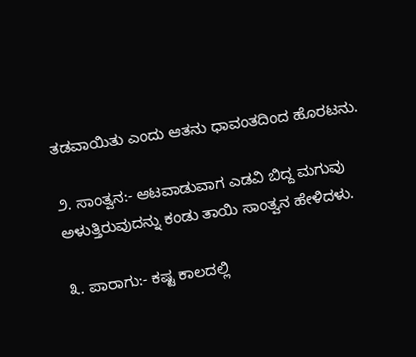ತಡವಾಯಿತು ಎಂದು ಆತನು ಧಾವಂತದಿಂದ ಹೊರಟನು.

೨. ಸಾಂತ್ವನ:- ಆಟವಾಡುವಾಗ ಎಡವಿ ಬಿದ್ದ ಮಗುವು ಅಳುತ್ತಿರುವುದನ್ನು ಕಂಡು ತಾಯಿ ಸಾಂತ್ವನ ಹೇಳಿದಳು.

೩. ಪಾರಾಗು:- ಕಷ್ಟ ಕಾಲದಲ್ಲಿ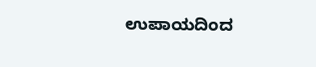ಉಪಾಯದಿಂದ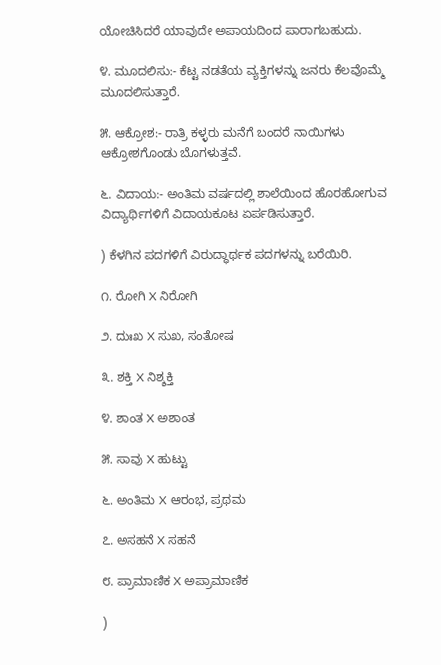ಯೋಚಿಸಿದರೆ ಯಾವುದೇ ಅಪಾಯದಿಂದ ಪಾರಾಗಬಹುದು.

೪. ಮೂದಲಿಸು:- ಕೆಟ್ಟ ನಡತೆಯ ವ್ಯಕ್ತಿಗಳನ್ನು ಜನರು ಕೆಲವೊಮ್ಮೆ ಮೂದಲಿಸುತ್ತಾರೆ.

೫. ಆಕ್ರೋಶ:- ರಾತ್ರಿ ಕಳ್ಳರು ಮನೆಗೆ ಬಂದರೆ ನಾಯಿಗಳು ಆಕ್ರೋಶಗೊಂಡು ಬೊಗಳುತ್ತವೆ.

೬. ವಿದಾಯ:- ಅಂತಿಮ ವರ್ಷದಲ್ಲಿ ಶಾಲೆಯಿಂದ ಹೊರಹೋಗುವ ವಿದ್ಯಾರ್ಥಿಗಳಿಗೆ ವಿದಾಯಕೂಟ ಏರ್ಪಡಿಸುತ್ತಾರೆ.

) ಕೆಳಗಿನ ಪದಗಳಿಗೆ ವಿರುದ್ಧಾರ್ಥಕ ಪದಗಳನ್ನು ಬರೆಯಿರಿ.

೧. ರೋಗಿ X ನಿರೋಗಿ

೨. ದುಃಖ X ಸುಖ, ಸಂತೋಷ

೩. ಶಕ್ತಿ X ನಿಶ್ಶಕ್ತಿ

೪. ಶಾಂತ X ಅಶಾಂತ

೫. ಸಾವು X ಹುಟ್ಟು

೬. ಅಂತಿಮ X ಆರಂಭ, ಪ್ರಥಮ

೭. ಅಸಹನೆ X ಸಹನೆ

೮. ಪ್ರಾಮಾಣಿಕ X ಅಪ್ರಾಮಾಣಿಕ

)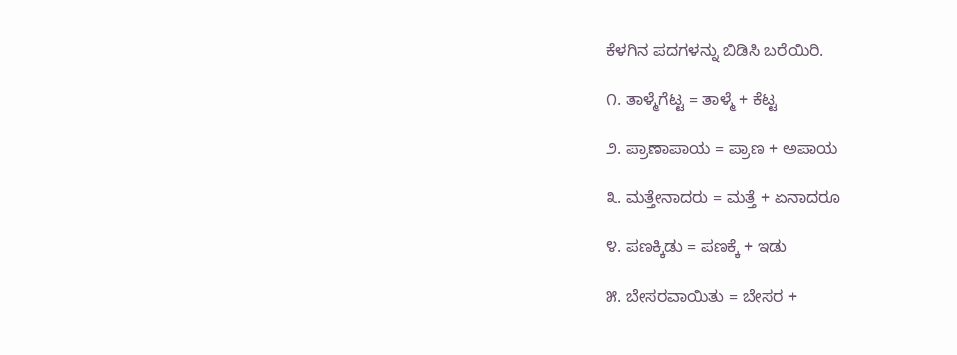ಕೆಳಗಿನ ಪದಗಳನ್ನು ಬಿಡಿಸಿ ಬರೆಯಿರಿ.

೧. ತಾಳ್ಮೆಗೆಟ್ಟ = ತಾಳ್ಮೆ + ಕೆಟ್ಟ

೨. ಪ್ರಾಣಾಪಾಯ = ಪ್ರಾಣ + ಅಪಾಯ

೩. ಮತ್ತೇನಾದರು = ಮತ್ತೆ + ಏನಾದರೂ

೪. ಪಣಕ್ಕಿಡು = ಪಣಕ್ಕೆ + ಇಡು

೫. ಬೇಸರವಾಯಿತು = ಬೇಸರ +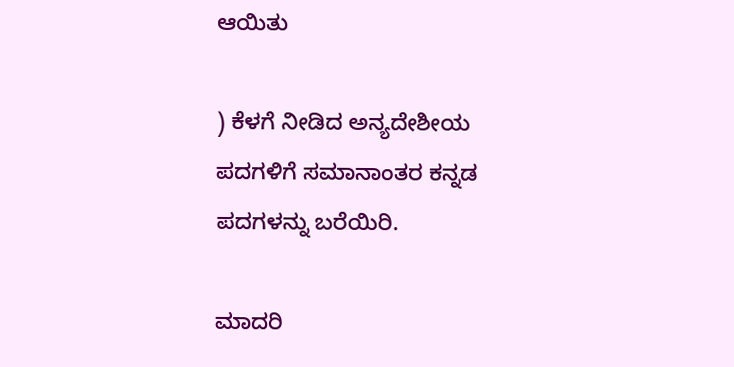ಆಯಿತು

) ಕೆಳಗೆ ನೀಡಿದ ಅನ್ಯದೇಶೀಯ ಪದಗಳಿಗೆ ಸಮಾನಾಂತರ ಕನ್ನಡ ಪದಗಳನ್ನು ಬರೆಯಿರಿ.

ಮಾದರಿ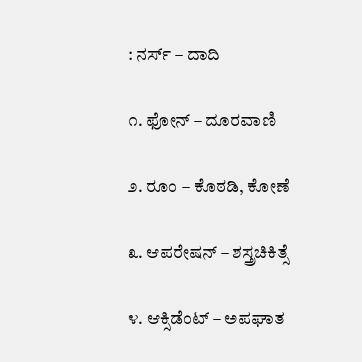: ನರ್ಸ್ – ದಾದಿ

೧. ಫೋನ್ – ದೂರವಾಣಿ

೨. ರೂಂ – ಕೊಠಡಿ, ಕೋಣೆ

೩. ಆಪರೇಷನ್ – ಶಸ್ತ್ರಚಿಕಿತ್ಸೆ

೪. ಆಕ್ಸಿಡೆಂಟ್ – ಅಪಘಾತ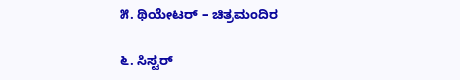೫. ಥಿಯೇಟರ್ – ಚಿತ್ರಮಂದಿರ

೬. ಸಿಸ್ಟರ್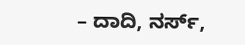– ದಾದಿ, ನರ್ಸ್,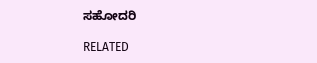ಸಹೋದರಿ

RELATED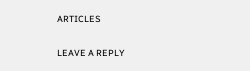ARTICLES

LEAVE A REPLY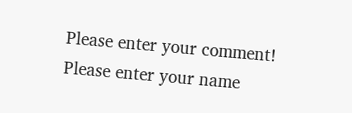Please enter your comment!
Please enter your name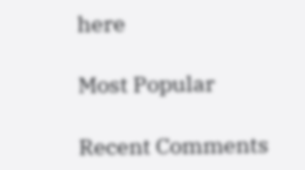here

Most Popular

Recent Comments